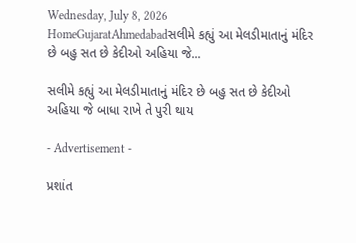Wednesday, July 8, 2026
HomeGujaratAhmedabadસલીમે કહ્યું આ મેલડીમાતાનું મંદિર છે બહુ સત છે કેદીઓ અહિયા જે...

સલીમે કહ્યું આ મેલડીમાતાનું મંદિર છે બહુ સત છે કેદીઓ અહિયા જે બાધા રાખે તે પુરી થાય

- Advertisement -

પ્રશાંત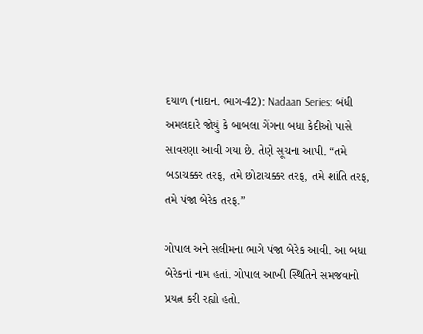દયાળ (નાદાન. ભાગ-42): Nadaan Series: બંધી અમલદારે જોયું કે બાબલા ગેંગના બધા કેદીઓ પાસે સાવરણા આવી ગયા છે. તેણે સૂચના આપી. “તમે બડાચક્કર તરફ, તમે છોટાચક્કર તરફ, તમે શાંતિ તરફ, તમે પંજા બેરેક તરફ.”

ગોપાલ અને સલીમના ભાગે પંજા બેરેક આવી. આ બધા બેરેકનાં નામ હતાં. ગોપાલ આખી સ્થિતિને સમજવાનો પ્રયત્ન કરી રહ્યો હતો.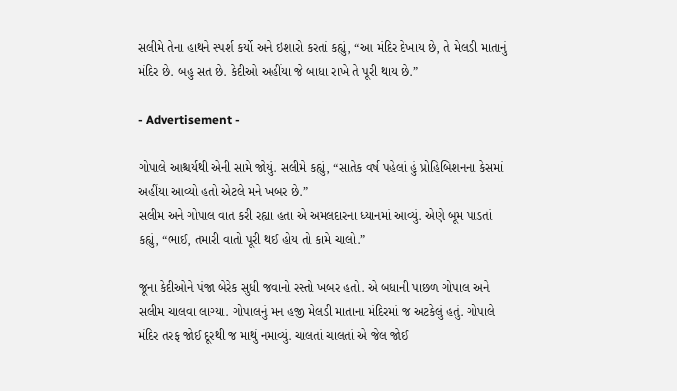સલીમે તેના હાથને સ્પર્શ કર્યો અને ઇશારો કરતાં કહ્યું, “આ મંદિર દેખાય છે, તે મેલડી માતાનું મંદિર છે. બહુ સત છે. કેદીઓ અહીંયા જે બાધા રાખે તે પૂરી થાય છે.”

- Advertisement -

ગોપાલે આશ્ચર્યથી એની સામે જોયું. સલીમે કહ્યું, “સાતેક વર્ષ પહેલાં હું પ્રોહિબિશનના કેસમાં અહીંયા આવ્યો હતો એટલે મને ખબર છે.”
સલીમ અને ગોપાલ વાત કરી રહ્યા હતા એ અમલદારના ધ્યાનમાં આવ્યું. એણે બૂમ પાડતાં કહ્યું, “ભાઈ, તમારી વાતો પૂરી થઈ હોય તો કામે ચાલો.”

જૂના કેદીઓને પંજા બેરેક સુધી જવાનો રસ્તો ખબર હતો. એ બધાની પાછળ ગોપાલ અને સલીમ ચાલવા લાગ્યા. ગોપાલનું મન હજી મેલડી માતાના મંદિરમાં જ અટકેલું હતું. ગોપાલે મંદિર તરફ જોઈ દૂરથી જ માથું નમાવ્યું. ચાલતાં ચાલતાં એ જેલ જોઈ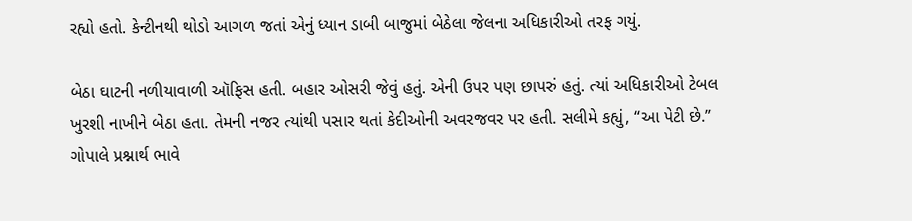રહ્યો હતો. કેન્ટીનથી થોડો આગળ જતાં એનું ધ્યાન ડાબી બાજુમાં બેઠેલા જેલના અધિકારીઓ તરફ ગયું.

બેઠા ઘાટની નળીયાવાળી ઑફિસ હતી. બહાર ઓસરી જેવું હતું. એની ઉપર પણ છાપરું હતું. ત્યાં અધિકારીઓ ટેબલ ખુરશી નાખીને બેઠા હતા. તેમની નજર ત્યાંથી પસાર થતાં કેદીઓની અવરજવર પર હતી. સલીમે કહ્યું, “આ પેટી છે.”
ગોપાલે પ્રશ્નાર્થ ભાવે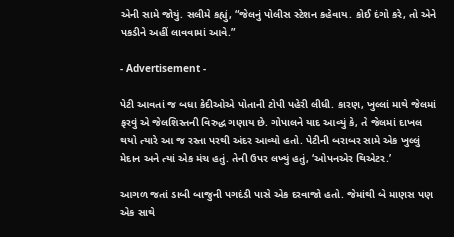એની સામે જોયું. સલીમે કહ્યું, “જેલનું પોલીસ સ્ટેશન કહેવાય. કોઈ દંગો કરે, તો એને પકડીને અહીં લાવવામાં આવે.”

- Advertisement -

પેટી આવતાં જ બધા કેદીઓએ પોતાની ટોપી પહેરી લીધી. કારણ, ખુલ્લાં માથે જેલમાં ફરવું એ જેલશિસ્તની વિરુદ્ધ ગણાય છે. ગોપાલને યાદ આવ્યું કે, તે જેલમાં દાખલ થયો ત્યારે આ જ રસ્તા પરથી અંદર આવ્યો હતો. પેટીની બરાબર સામે એક ખુલ્લું મેદાન અને ત્યાં એક મંચ હતું. તેની ઉપર લખ્યું હતું, ‘ઓપનએર થિએટર.’

આગળ જતાં ડાબી બાજુની પગદંડી પાસે એક દરવાજો હતો. જેમાંથી બે માણસ પણ એક સાથે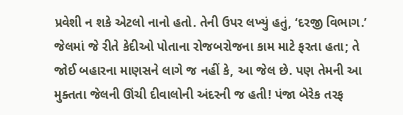પ્રવેશી ન શકે એટલો નાનો હતો. તેની ઉપર લખ્યું હતું, ‘દરજી વિભાગ.’ જેલમાં જે રીતે કેદીઓ પોતાના રોજબરોજના કામ માટે ફરતા હતા; તે જોઈ બહારના માણસને લાગે જ નહીં કે, આ જેલ છે. પણ તેમની આ મુક્તતા જેલની ઊંચી દીવાલોની અંદરની જ હતી! પંજા બેરેક તરફ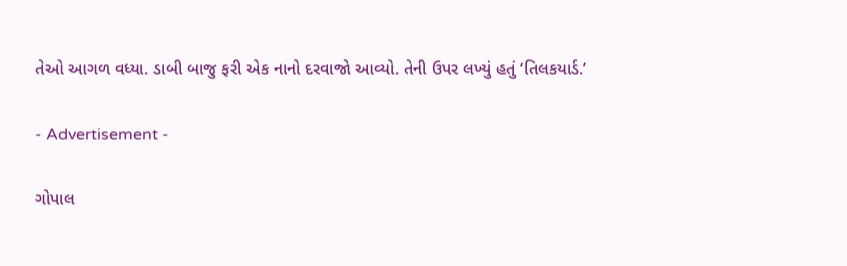તેઓ આગળ વધ્યા. ડાબી બાજુ ફરી એક નાનો દરવાજો આવ્યો. તેની ઉપર લખ્યું હતું ‘તિલકયાર્ડ.’

- Advertisement -

ગોપાલ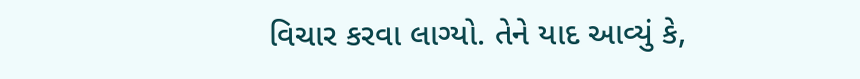વિચાર કરવા લાગ્યો. તેને યાદ આવ્યું કે,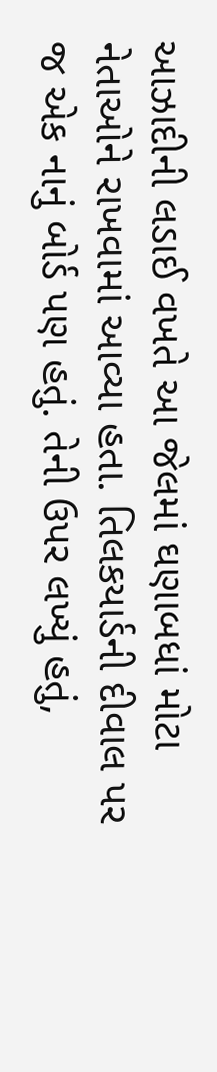આઝાદીની લડાઈ વખતે આ જેલમાં ઘણાબધાં મોટા નેતાઓને રાખવામાં આવ્યા હતા. તિલકયાર્ડની દીવાલ પર જ એક નાનું બોર્ડ પણ હતું. તેની ઉપર લખ્યું હતું,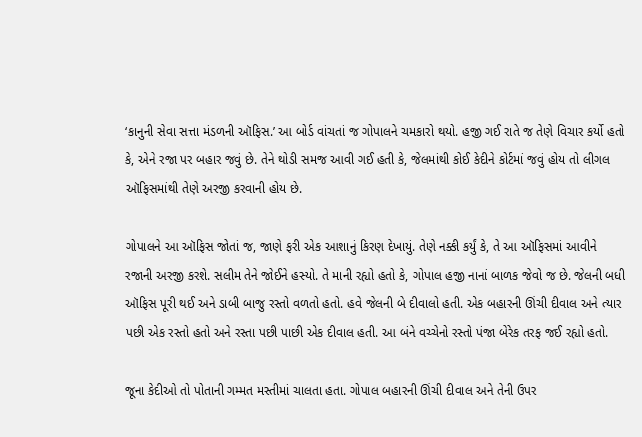‘કાનુની સેવા સત્તા મંડળની ઑફિસ.’ આ બોર્ડ વાંચતાં જ ગોપાલને ચમકારો થયો. હજી ગઈ રાતે જ તેણે વિચાર કર્યો હતો કે, એને રજા પર બહાર જવું છે. તેને થોડી સમજ આવી ગઈ હતી કે, જેલમાંથી કોઈ કેદીને કોર્ટમાં જવું હોય તો લીગલ ઑફિસમાંથી તેણે અરજી કરવાની હોય છે.

ગોપાલને આ ઑફિસ જોતાં જ, જાણે ફરી એક આશાનું કિરણ દેખાયું. તેણે નક્કી કર્યું કે, તે આ ઑફિસમાં આવીને રજાની અરજી કરશે. સલીમ તેને જોઈને હસ્યો. તે માની રહ્યો હતો કે, ગોપાલ હજી નાનાં બાળક જેવો જ છે. જેલની બધી ઑફિસ પૂરી થઈ અને ડાબી બાજુ રસ્તો વળતો હતો. હવે જેલની બે દીવાલો હતી. એક બહારની ઊંચી દીવાલ અને ત્યાર પછી એક રસ્તો હતો અને રસ્તા પછી પાછી એક દીવાલ હતી. આ બંને વચ્ચેનો રસ્તો પંજા બેરેક તરફ જઈ રહ્યો હતો.

જૂના કેદીઓ તો પોતાની ગમ્મત મસ્તીમાં ચાલતા હતા. ગોપાલ બહારની ઊંચી દીવાલ અને તેની ઉપર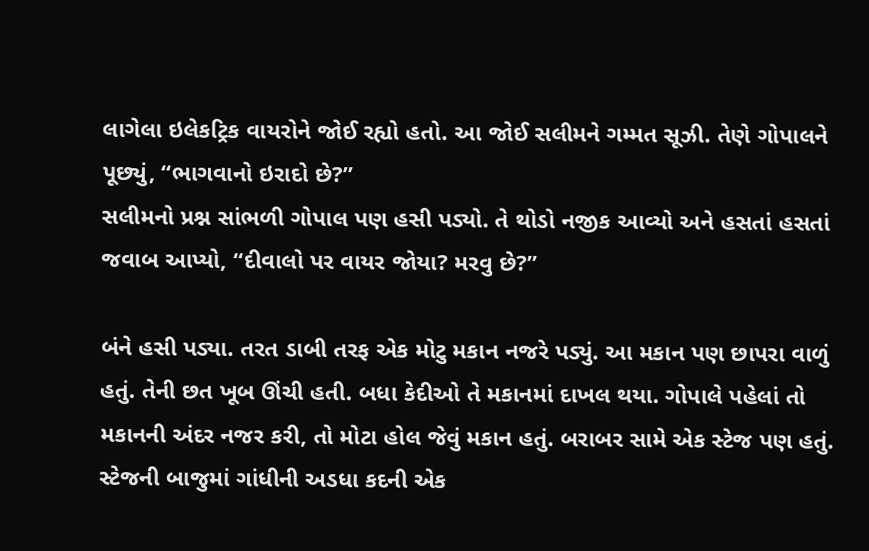લાગેલા ઇલેકટ્રિક વાયરોને જોઈ રહ્યો હતો. આ જોઈ સલીમને ગમ્મત સૂઝી. તેણે ગોપાલને પૂછ્યું, “ભાગવાનો ઇરાદો છે?”
સલીમનો પ્રશ્ન સાંભળી ગોપાલ પણ હસી પડ્યો. તે થોડો નજીક આવ્યો અને હસતાં હસતાં જવાબ આપ્યો, “દીવાલો પર વાયર જોયા? મરવુ છે?”

બંને હસી પડ્યા. તરત ડાબી તરફ એક મોટુ મકાન નજરે પડ્યું. આ મકાન પણ છાપરા વાળું હતું. તેની છત ખૂબ ઊંચી હતી. બધા કેદીઓ તે મકાનમાં દાખલ થયા. ગોપાલે પહેલાં તો મકાનની અંદર નજર કરી, તો મોટા હોલ જેવું મકાન હતું. બરાબર સામે એક સ્ટેજ પણ હતું. સ્ટેજની બાજુમાં ગાંધીની અડધા કદની એક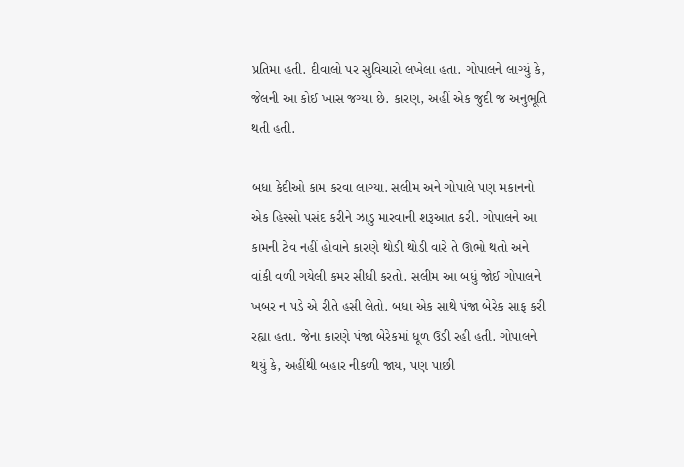પ્રતિમા હતી. દીવાલો પર સુવિચારો લખેલા હતા. ગોપાલને લાગ્યું કે, જેલની આ કોઈ ખાસ જગ્યા છે. કારણ, અહીં એક જુદી જ અનુભૂતિ થતી હતી.

બધા કેદીઓ કામ કરવા લાગ્યા. સલીમ અને ગોપાલે પણ મકાનનો એક હિસ્સો પસંદ કરીને ઝાડુ મારવાની શરૂઆત કરી. ગોપાલને આ કામની ટેવ નહીં હોવાને કારણે થોડી થોડી વારે તે ઊભો થતો અને વાંકી વળી ગયેલી કમર સીધી કરતો. સલીમ આ બધું જોઈ ગોપાલને ખબર ન પડે એ રીતે હસી લેતો. બધા એક સાથે પંજા બેરેક સાફ કરી રહ્યા હતા. જેના કારણે પંજા બેરેકમાં ધૂળ ઉડી રહી હતી. ગોપાલને થયું કે, અહીંથી બહાર નીકળી જાય, પણ પાછી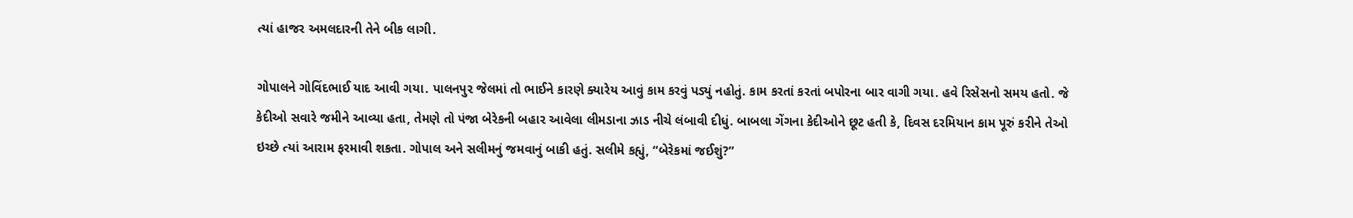ત્યાં હાજર અમલદારની તેને બીક લાગી.

ગોપાલને ગોવિંદભાઈ યાદ આવી ગયા. પાલનપુર જેલમાં તો ભાઈને કારણે ક્યારેય આવું કામ કરવું પડ્યું નહોતું. કામ કરતાં કરતાં બપોરના બાર વાગી ગયા. હવે રિસેસનો સમય હતો. જે કેદીઓ સવારે જમીને આવ્યા હતા, તેમણે તો પંજા બેરેકની બહાર આવેલા લીમડાના ઝાડ નીચે લંબાવી દીધું. બાબલા ગેંગના કેદીઓને છૂટ હતી કે, દિવસ દરમિયાન કામ પૂરું કરીને તેઓ ઇચ્છે ત્યાં આરામ ફરમાવી શકતા. ગોપાલ અને સલીમનું જમવાનું બાકી હતું. સલીમે કહ્યું, “બેરેકમાં જઈશું?”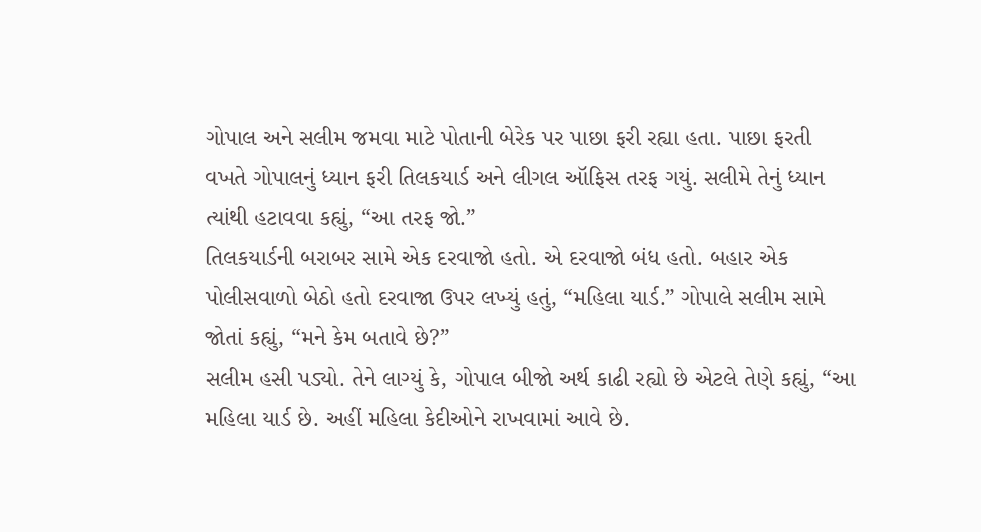ગોપાલ અને સલીમ જમવા માટે પોતાની બેરેક પર પાછા ફરી રહ્યા હતા. પાછા ફરતી વખતે ગોપાલનું ધ્યાન ફરી તિલકયાર્ડ અને લીગલ ઑફિસ તરફ ગયું. સલીમે તેનું ધ્યાન ત્યાંથી હટાવવા કહ્યું, “આ તરફ જો.”
તિલકયાર્ડની બરાબર સામે એક દરવાજો હતો. એ દરવાજો બંધ હતો. બહાર એક પોલીસવાળો બેઠો હતો દરવાજા ઉપર લખ્યું હતું, “મહિલા યાર્ડ.” ગોપાલે સલીમ સામે જોતાં કહ્યું, “મને કેમ બતાવે છે?”
સલીમ હસી પડ્યો. તેને લાગ્યું કે, ગોપાલ બીજો અર્થ કાઢી રહ્યો છે એટલે તેણે કહ્યું, “આ મહિલા યાર્ડ છે. અહીં મહિલા કેદીઓને રાખવામાં આવે છે.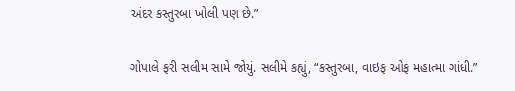અંદર કસ્તુરબા ખોલી પણ છે.”

ગોપાલે ફરી સલીમ સામે જોયું. સલીમે કહ્યું, “કસ્તુરબા, વાઇફ ઓફ મહાત્મા ગાંધી.”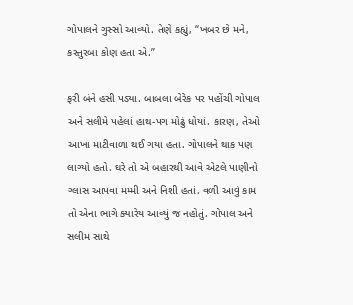ગોપાલને ગુસ્સો આવ્યો. તેણે કહ્યું, “ખબર છે મને, કસ્તુરબા કોણ હતા એ.”

ફરી બંને હસી પડ્યા. બાબલા બેરેક પર પહોંચી ગોપાલ અને સલીમે પહેલાં હાથ-પગ મોઢું ધોયાં. કારણ, તેઓ આખા માટીવાળા થઈ ગયા હતા. ગોપાલને થાક પણ લાગ્યો હતો. ઘરે તો એ બહારથી આવે એટલે પાણીનો ગ્લાસ આપવા મમ્મી અને નિશી હતાં. વળી આવું કામ તો એના ભાગે ક્યારેય આવ્યું જ નહોતું. ગોપાલ અને સલીમ સાથે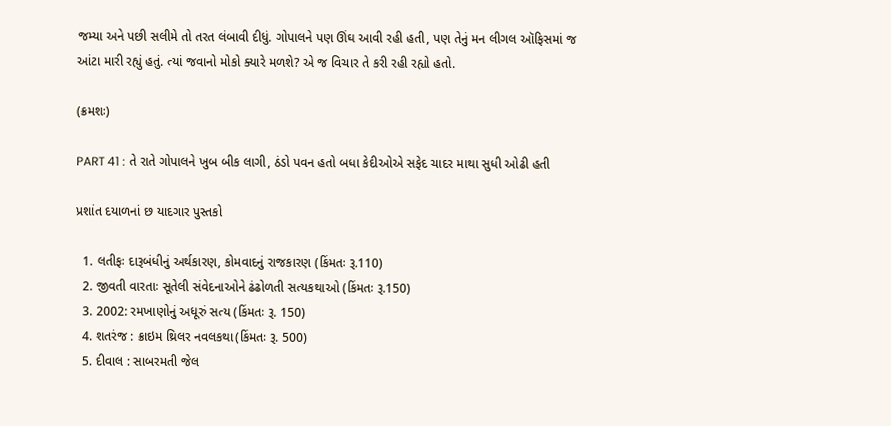જમ્યા અને પછી સલીમે તો તરત લંબાવી દીધું. ગોપાલને પણ ઊંઘ આવી રહી હતી, પણ તેનું મન લીગલ ઑફિસમાં જ આંટા મારી રહ્યું હતું. ત્યાં જવાનો મોકો ક્યારે મળશે? એ જ વિચાર તે કરી રહી રહ્યો હતો.

(ક્રમશઃ)

PART 41 : તે રાતે ગોપાલને ખુબ બીક લાગી, ઠંડો પવન હતો બધા કેદીઓએ સફેદ ચાદર માથા સુધી ઓઢી હતી

પ્રશાંત દયાળનાં છ યાદગાર પુસ્તકો

  1. લતીફઃ દારૂબંધીનું અર્થકારણ, કોમવાદનું રાજકારણ (કિંમતઃ રૂ.110)
  2. જીવતી વારતાઃ સૂતેલી સંવેદનાઓને ઢંઢોળતી સત્યકથાઓ (કિંમતઃ રૂ.150)
  3. 2002: રમખાણોનું અધૂરું સત્ય (કિંમતઃ રૂ. 150)
  4. શતરંજ : ક્રાઇમ થ્રિલર નવલકથા(કિંમતઃ રૂ. 500)
  5. દીવાલ : સાબરમતી જેલ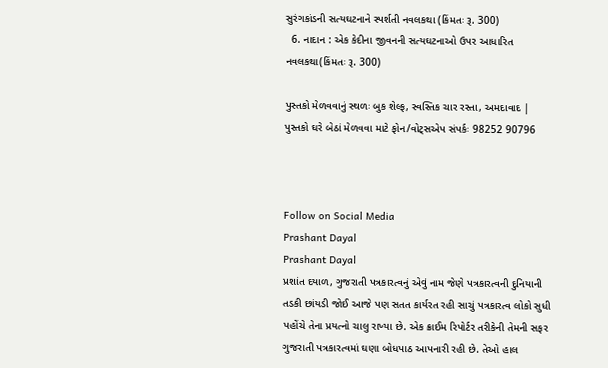સુરંગકાંડની સત્યઘટનાને સ્પર્શતી નવલકથા (કિંમતઃ રૂ. 300)
  6. નાદાન : એક કેદીના જીવનની સત્યઘટનાઓ ઉપર આધારિત નવલકથા(કિંમતઃ રૂ. 300)

પુસ્તકો મેળવવાનું સ્થળઃ બુક શેલ્ફ, સ્વસ્તિક ચાર રસ્તા, અમદાવાદ | પુસ્તકો ઘરે બેઠાં મેળવવા માટે ફોન/વોટ્સએપ સંપર્કઃ 98252 90796



Follow on Social Media
Prashant Dayal
Prashant Dayal
પ્રશાંત દયાળ, ગુજરાતી પત્રકારત્વનું એવું નામ જેણે પત્રકારત્વની દુનિયાની તડકી છાંયડી જોઈ આજે પણ સતત કાર્યરત રહી સાચું પત્રકારત્વ લોકો સુધી પહોંચે તેના પ્રયત્નો ચાલુ રાખ્યા છે. એક ક્રાઈમ રિપોર્ટર તરીકેની તેમની સફર ગુજરાતી પત્રકારત્વમાં ઘણા બોધપાઠ આપનારી રહી છે. તેઓ હાલ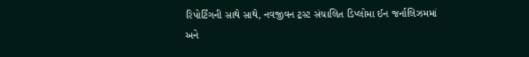રિપોર્ટિંગની સાથે સાથે, નવજીવન ટ્રસ્ટ સંચાલિત ડિપ્લોમા ઈન જર્નાલિઝમમાં અને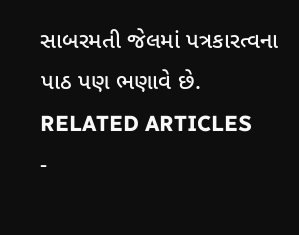સાબરમતી જેલમાં પત્રકારત્વના પાઠ પણ ભણાવે છે.
RELATED ARTICLES
-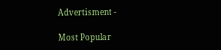Advertisment -

Most Popular